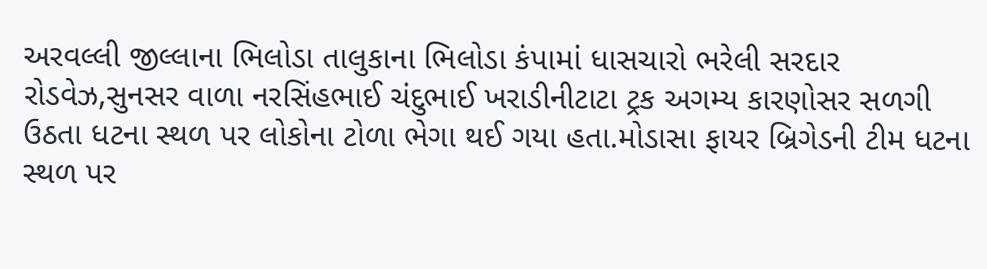અરવલ્લી જીલ્લાના ભિલોડા તાલુકાના ભિલોડા કંપામાં ધાસચારો ભરેલી સરદાર રોડવેઝ,સુનસર વાળા નરસિંહભાઈ ચંદુભાઈ ખરાડીનીટાટા ટ્રક અગમ્ય કારણોસર સળગી ઉઠતા ધટના સ્થળ પર લોકોના ટોળા ભેગા થઈ ગયા હતા.મોડાસા ફાયર બ્રિગેડની ટીમ ધટના સ્થળ પર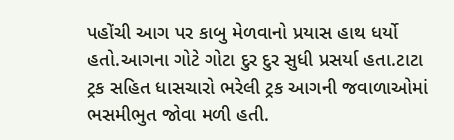પહોંચી આગ પર કાબુ મેળવાનો પ્રયાસ હાથ ધર્યો હતો.આગના ગોટે ગોટા દુર દુર સુધી પ્રસર્યા હતા.ટાટા ટ્રક સહિત ધાસચારો ભરેલી ટ્રક આગની જવાળાઓમાં ભસમીભુત જોવા મળી હતી.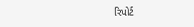રિપોર્ટ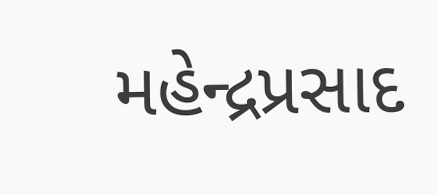મહેન્દ્રપ્રસાદ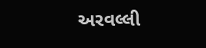અરવલ્લી